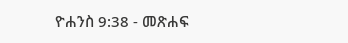ዮሐንስ 9:38 - መጽሐፍ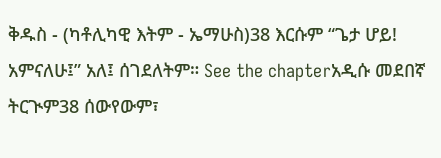ቅዱስ - (ካቶሊካዊ እትም - ኤማሁስ)38 እርሱም “ጌታ ሆይ! አምናለሁ፤” አለ፤ ሰገደለትም። See the chapterአዲሱ መደበኛ ትርጒም38 ሰውየውም፣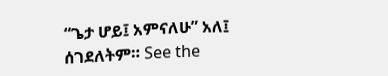“ጌታ ሆይ፤ አምናለሁ” አለ፤ ሰገደለትም። See the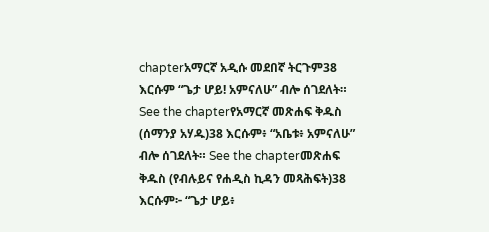chapterአማርኛ አዲሱ መደበኛ ትርጉም38 እርሱም “ጌታ ሆይ! አምናለሁ” ብሎ ሰገደለት። See the chapterየአማርኛ መጽሐፍ ቅዱስ (ሰማንያ አሃዱ)38 እርሱም፥ “አቤቱ፥ አምናለሁ” ብሎ ሰገደለት። See the chapterመጽሐፍ ቅዱስ (የብሉይና የሐዲስ ኪዳን መጻሕፍት)38 እርሱም፦ “ጌታ ሆይ፥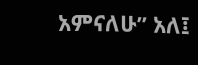አምናለሁ” አለ፤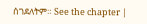ሰገደለትም። See the chapter |